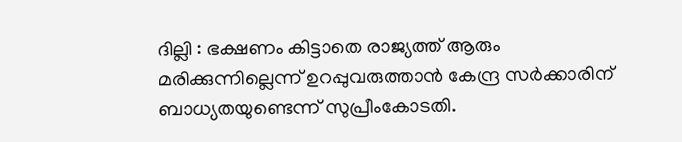ദില്ലി : ഭക്ഷണം കിട്ടാതെ രാജ്യത്ത് ആരും മരിക്കുന്നില്ലെന്ന് ഉറപ്പുവരുത്താൻ കേന്ദ്ര സർക്കാരിന് ബാധ്യതയുണ്ടെന്ന് സുപ്രീംകോടതി.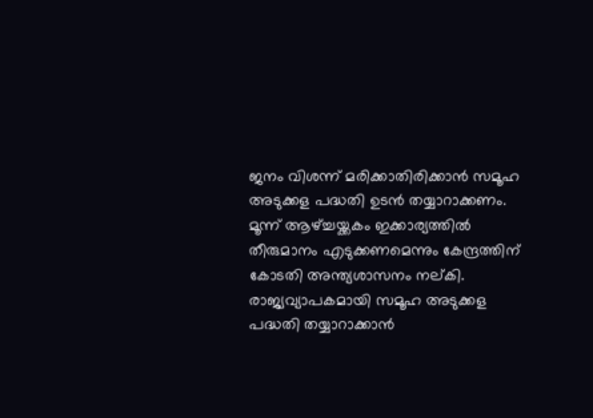ജനം വിശന്ന് മരിക്കാതിരിക്കാൻ സമൂഹ അടുക്കള പദ്ധതി ഉടൻ തയ്യാറാക്കണം. മൂന്ന് ആഴ്ച്ചയ്ക്കകം ഇക്കാര്യത്തിൽ തീരുമാനം എടുക്കണമെന്നും കേന്ദ്രത്തിന് കോടതി അന്ത്യശാസനം നല്കി. രാജ്യവ്യാപകമായി സമൂഹ അടുക്കള പദ്ധതി തയ്യാറാക്കാൻ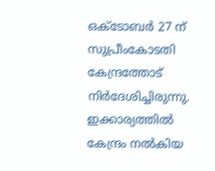ഒക്ടോബർ 27 ന് സുപ്രീംകോടതി കേന്ദ്രത്തോട് നിർദേശിച്ചിരുന്നു.
ഇക്കാര്യത്തിൽ കേന്ദ്രം നൽകിയ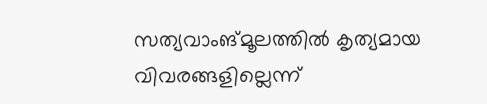സത്യവാംങ്മൂലത്തിൽ കൃത്യമായ വിവരങ്ങളില്ലെന്ന്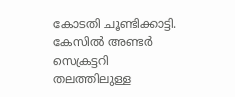കോടതി ചൂണ്ടിക്കാട്ടി. കേസിൽ അണ്ടർ സെക്രട്ടറി തലത്തിലുള്ള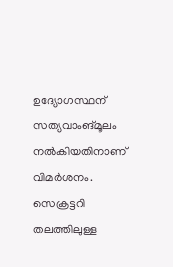ഉദ്യോഗസ്ഥന് സത്യവാംങ്മൂലം നൽകിയതിനാണ് വിമർശനം. സെക്രട്ടറി തലത്തിലുള്ള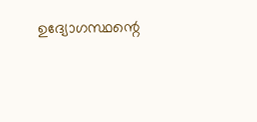ഉദ്യോഗസ്ഥന്റെ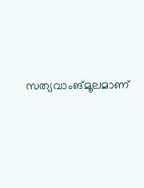സത്യവാംങ്മൂലമാണ്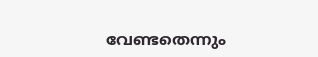വേണ്ടതെന്നും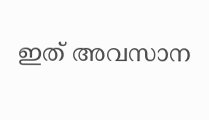ഇത് അവസാന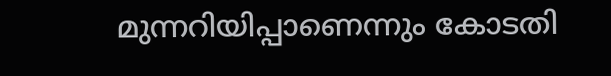മുന്നറിയിപ്പാണെന്നും കോടതി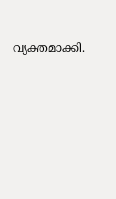വ്യക്തമാക്കി.